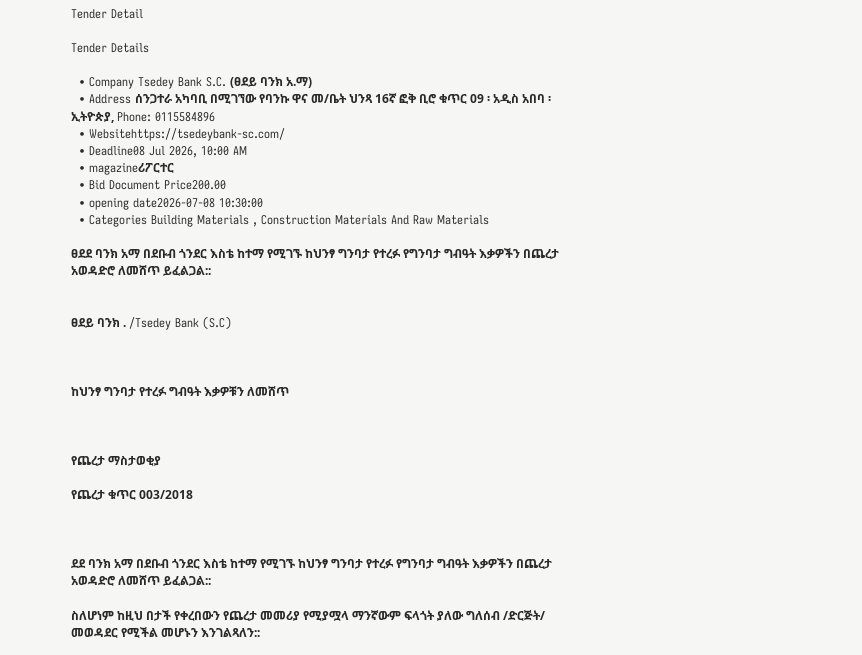Tender Detail

Tender Details

  • Company Tsedey Bank S.C. (ፀደይ ባንክ አ.ማ)
  • Address ሰንጋተራ አካባቢ በሚገኘው የባንኩ ዋና መ/ቤት ህንጻ 16ኛ ፎቅ ቢሮ ቁጥር 09 ፡ አዲስ አበባ ፡ ኢትዮጵያ, Phone: 0115584896
  • Websitehttps://tsedeybank-sc.com/
  • Deadline08 Jul 2026, 10:00 AM
  • magazineሪፖርተር
  • Bid Document Price200.00
  • opening date2026-07-08 10:30:00
  • Categories Building Materials , Construction Materials And Raw Materials

ፀደደ ባንክ አማ በደቡብ ጎንደር እስቴ ከተማ የሚገኙ ከህንፃ ግንባታ የተረፉ የግንባታ ግብዓት እቃዎችን በጨረታ አወዳድሮ ለመሸጥ ይፈልጋል::


ፀደይ ባንክ . /Tsedey Bank (S.C)



ከህንፃ ግንባታ የተረፉ ግብዓት እቃዎቹን ለመሸጥ



የጨረታ ማስታወቂያ

የጨረታ ቁጥር 003/2018



ደደ ባንክ አማ በደቡብ ጎንደር እስቴ ከተማ የሚገኙ ከህንፃ ግንባታ የተረፉ የግንባታ ግብዓት እቃዎችን በጨረታ አወዳድሮ ለመሸጥ ይፈልጋል::

ስለሆነም ከዚህ በታች የቀረበውን የጨረታ መመሪያ የሚያሟላ ማንኛውም ፍላጎት ያለው ግለሰብ /ድርጅት/ መወዳደር የሚችል መሆኑን እንገልጻለን::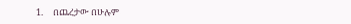1.     በጨረታው በሁሉም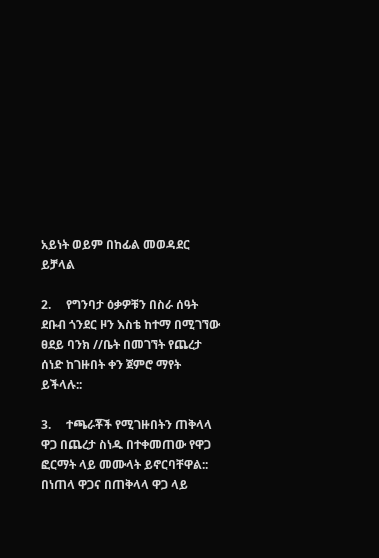አይነት ወይም በከፊል መወዳደር ይቻላል

2.     የግንባታ ዕቃዎቹን በስራ ሰዓት ደቡብ ጎንደር ዞን እስቴ ከተማ በሚገኘው ፀደይ ባንክ //ቤት በመገኘት የጨረታ ሰነድ ከገዙበት ቀን ጀምሮ ማየት ይችላሉ::

3.     ተጫራቾች የሚገዙበትን ጠቅላላ ዋጋ በጨረታ ስነዱ በተቀመጠው የዋጋ ፎርማት ላይ መሙላት ይኖርባቸዋል:: በነጠላ ዋጋና በጠቅላላ ዋጋ ላይ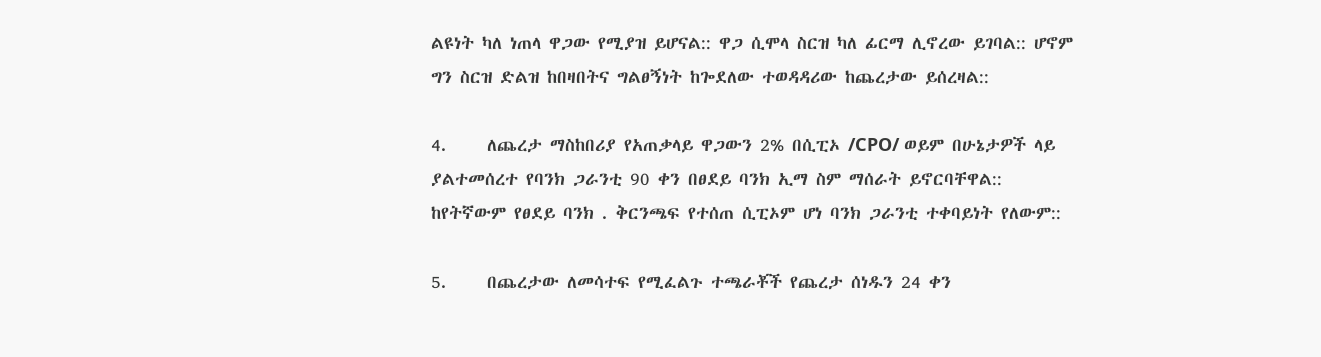ልዩነት ካለ ነጠላ ዋጋው የሚያዝ ይሆናል:: ዋጋ ሲሞላ ስርዝ ካለ ፊርማ ሊኖረው ይገባል:: ሆኖም ግን ስርዝ ድልዝ ከበዛበትና ግልፀኝነት ከጐደለው ተወዳዳሪው ከጨረታው ይሰረዛል::

4.     ለጨረታ ማስከበሪያ የአጠቃላይ ዋጋውን 2% በሲፒኦ /CPO/ ወይም በሁኔታዎች ላይ ያልተመሰረተ የባንክ ጋራንቲ 90 ቀን በፀደይ ባንክ ኢማ ስም ማሰራት ይኖርባቸዋል:: ከየትኛውም የፀደይ ባንክ . ቅርንጫፍ የተሰጠ ሲፒኦም ሆነ ባንክ ጋራንቲ ተቀባይነት የለውም::

5.     በጨረታው ለመሳተፍ የሚፈልጉ ተጫራቾች የጨረታ ሰነዱን 24 ቀን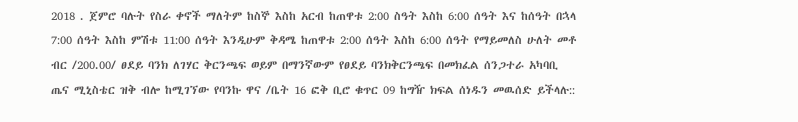2018 . ጀምሮ ባሉት የስራ ቀኖች ማለትም ከስኞ እስከ አርብ ከጠዋቱ 2:00 ስዓት እስከ 6:00 ሰዓት እና ከሰዓት በኋላ 7:00 ሰዓት እስከ ምሽቱ 11:00 ሰዓት እንዲሁም ቅዳሜ ከጠዋቱ 2:00 ሰዓት እስከ 6:00 ሰዓት የማይመለስ ሁለት መቶ ብር /200.00/ ፀደይ ባንክ ለገሃር ቅርንጫፍ ወይም በማንኛውም የፀደይ ባንክቅርንጫፍ በመክፈል ሰንጋተራ አካባቢ ጤና ሚኒስቴር ዝቅ ብሎ ከሚገኘው የባንኩ ዋና /ቤት 16 ፎቅ ቢሮ ቁጥር 09 ከግዥ ክፍል ሰነዱን መዉሰድ ይችላሉ::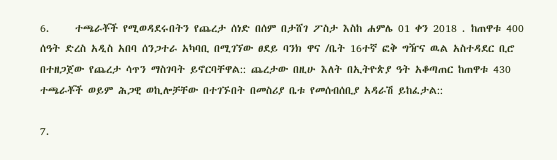6.     ተጫራቾች የሚወዳደሩበትን የጨረታ ሰነድ በሰም በታሸገ ፖስታ እስከ ሐምሌ 01 ቀን 2018 . ከጠዋቱ 400 ሰዓት ድረስ አዲስ አበባ ሰንጋተራ አካባቢ በሚገኘው ፀደይ ባንክ ዋና /ቤት 16ተኛ ፎቅ ግዥና ዉል አስተዳደር ቢሮ በተዘጋጀው የጨረታ ሳጥን ማስገባት ይኖርባቸዋል:: ጨረታው በዚሁ እለት በኢትዮጵያ ዓት አቆጣጠር ከጠዋቱ 430 ተጫራቾች ወይም ሕጋዊ ወኪሎቻቸው በተገኙበት በመስሪያ ቤቱ የመሰብሰቢያ አዳራሽ ይከፈታል::

7.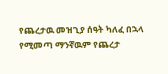የጨረታዉ መዝጊያ ሰዓት ካለፈ በኋላ የሚመጣ ማንኛዉም የጨረታ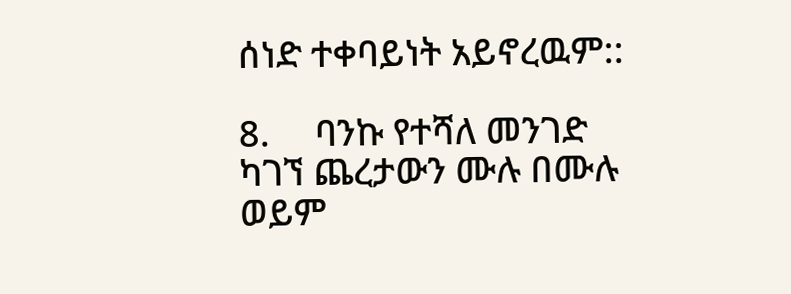ሰነድ ተቀባይነት አይኖረዉም::

8.     ባንኩ የተሻለ መንገድ ካገኘ ጨረታውን ሙሉ በሙሉ ወይም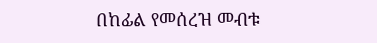በከፊል የመሰረዝ መብቱ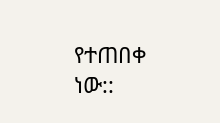የተጠበቀ ነው::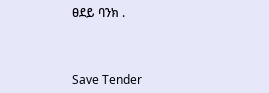ፀደይ ባንክ .



Save Tender